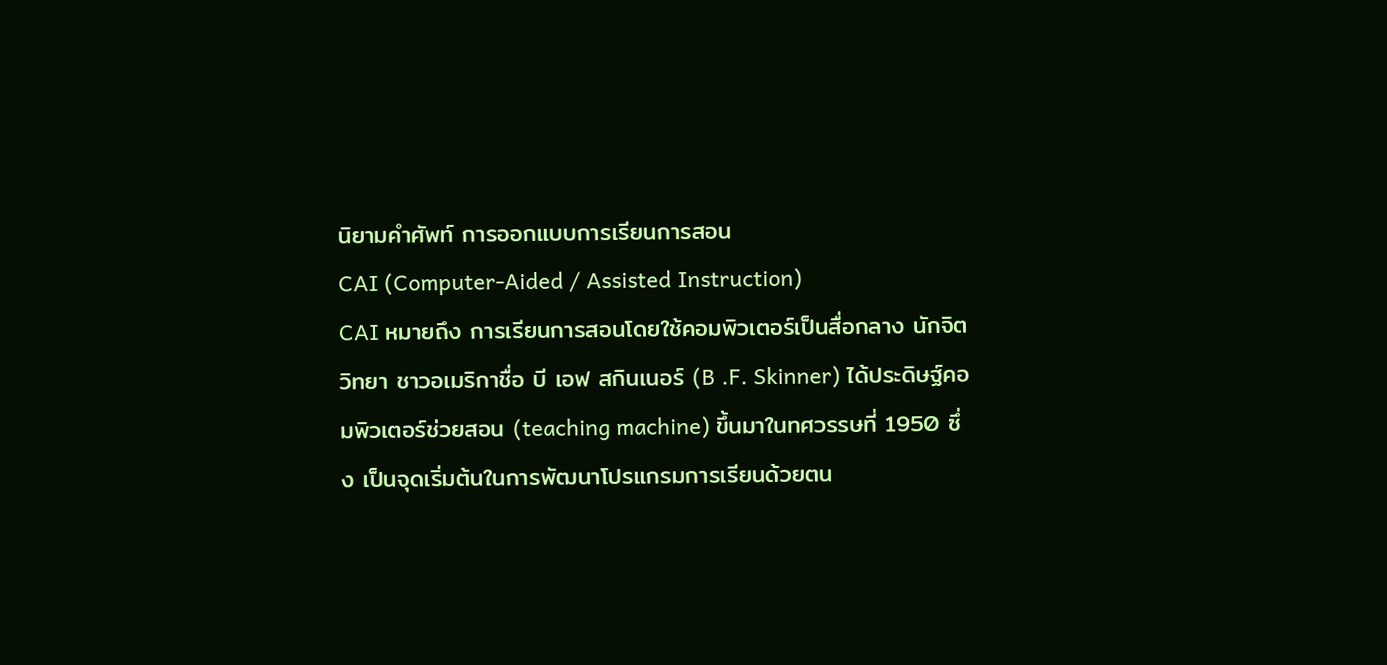นิยามคำศัพท์ การออกแบบการเรียนการสอน
CAI (Computer-Aided / Assisted Instruction)
CAI หมายถึง การเรียนการสอนโดยใช้คอมพิวเตอร์เป็นสื่อกลาง นักจิตวิทยา ชาวอเมริกาชื่อ บี เอฟ สกินเนอร์ (B .F. Skinner) ได้ประดิษฐ์คอมพิวเตอร์ช่วยสอน (teaching machine) ขึ้นมาในทศวรรษที่ 1950 ซึ่ง เป็นจุดเริ่มต้นในการพัฒนาโปรแกรมการเรียนด้วยตน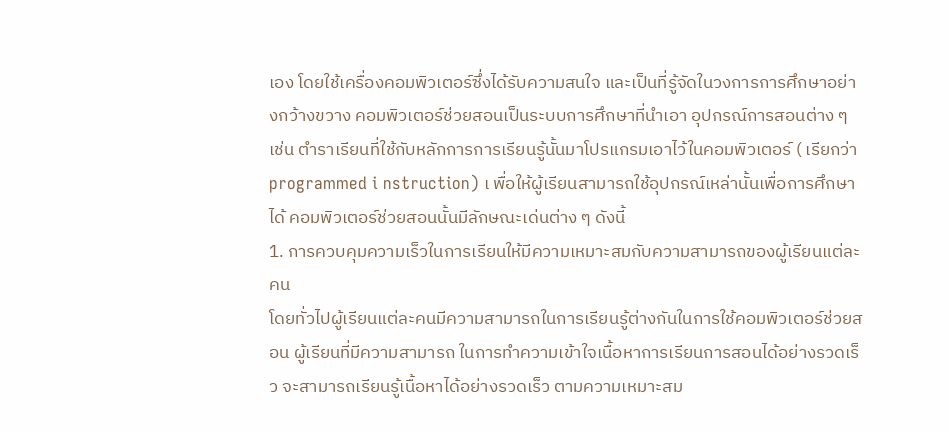เอง โดยใช้เครื่องคอมพิวเตอร์ซึ่งได้รับความสนใจ และเป็นที่รู้จัดในวงการการศึกษาอย่างกว้างขวาง คอมพิวเตอร์ช่วยสอนเป็นระบบการศึกษาที่นำเอา อุปกรณ์การสอนต่าง ๆ เช่น ตำราเรียนที่ใช้กับหลักการการเรียนรู้นั้นมาโปรแกรมเอาไว้ในคอมพิวเตอร์ ( เรียกว่า programmed i nstruction) เ พื่อให้ผู้เรียนสามารถใช้อุปกรณ์เหล่านั้นเพื่อการศึกษาได้ คอมพิวเตอร์ช่วยสอนนั้นมีลักษณะเด่นต่าง ๆ ดังนี้
1. การควบคุมความเร็วในการเรียนให้มีความเหมาะสมกับความสามารถของผู้เรียนแต่ละคน
โดยทั่วไปผู้เรียนแต่ละคนมีความสามารถในการเรียนรู้ต่างกันในการใช้คอมพิวเตอร์ช่วยสอน ผู้เรียนที่มีความสามารถ ในการทำความเข้าใจเนื้อหาการเรียนการสอนได้อย่างรวดเร็ว จะสามารถเรียนรู้เนื้อหาได้อย่างรวดเร็ว ตามความเหมาะสม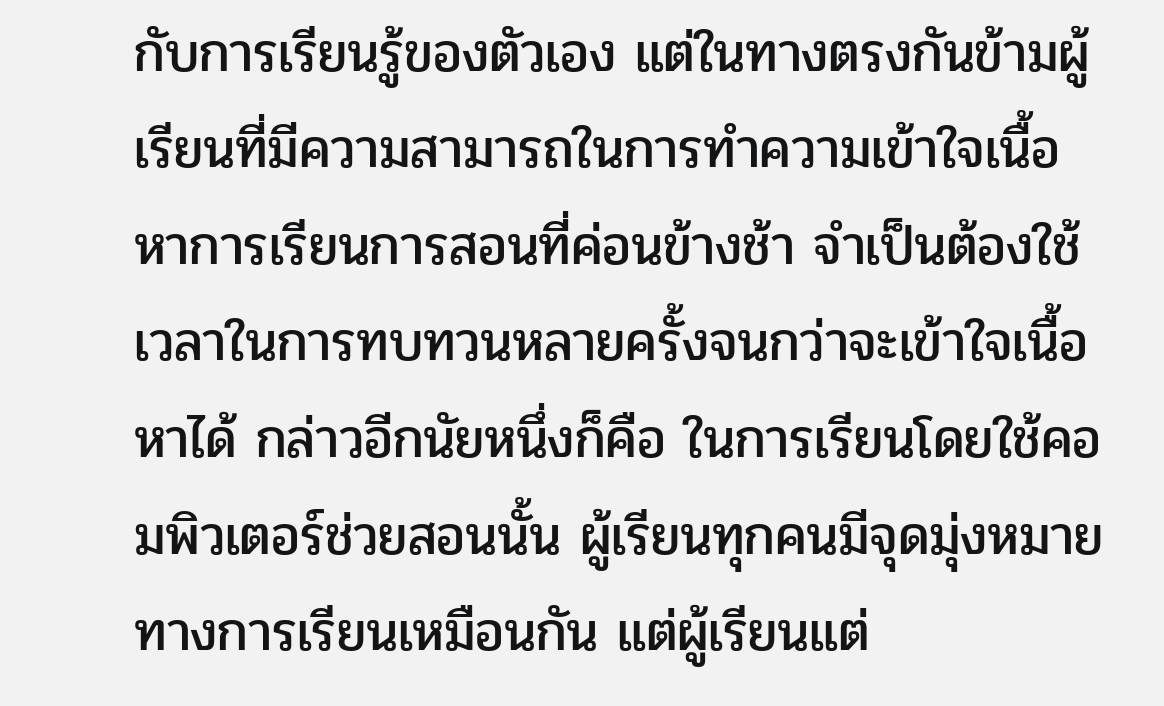กับการเรียนรู้ของตัวเอง แต่ในทางตรงกันข้ามผู้เรียนที่มีความสามารถในการทำความเข้าใจเนื้อหาการเรียนการสอนที่ค่อนข้างช้า จำเป็นต้องใช้เวลาในการทบทวนหลายครั้งจนกว่าจะเข้าใจเนื้อหาได้ กล่าวอีกนัยหนึ่งก็คือ ในการเรียนโดยใช้คอมพิวเตอร์ช่วยสอนนั้น ผู้เรียนทุกคนมีจุดมุ่งหมายทางการเรียนเหมือนกัน แต่ผู้เรียนแต่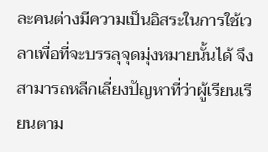ละคนต่างมีความเป็นอิสระในการใช้เวลาเพื่อที่จะบรรลุจุดมุ่งหมายนั้นได้ จึงสามารถหลีกเลี่ยงปัญหาที่ว่าผู้เรียนเรียนตาม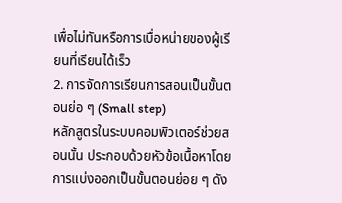เพื่อไม่ทันหรือการเบื่อหน่ายของผู้เรียนที่เรียนได้เร็ว
2. การจัดการเรียนการสอนเป็นขั้นตอนย่อ ๆ (Small step)
หลักสูตรในระบบคอมพิวเตอร์ช่วยสอนนั้น ประกอบด้วยหัวข้อเนื้อหาโดยการแบ่งออกเป็นขั้นตอนย่อย ๆ ดัง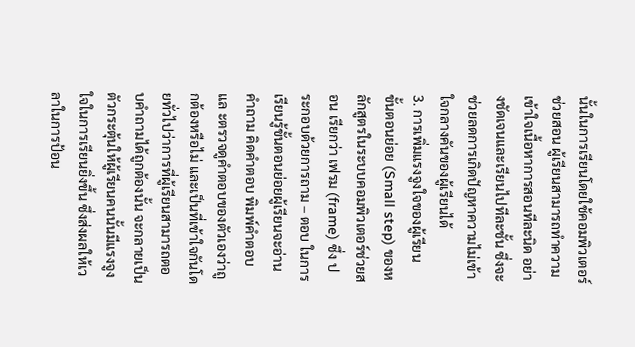นั้นในการเรียนโดยใช้คอมพิวเตอร์ช่วยสอน ผู้เรียนสามารถทำความเข้าใจเนื้อหาการสอนทีละนิด อย่างชัดเจนและเรียนไปทีละชั้น ซึ่งจะช่วยลดการเกิดปัญหาความไม่เข้าใจกลางคันของผู้เรียนได้
3. การเพิ่มแรงจูงใจของผู้เรียน
ขั้นตอนย่อย (Small step) ของหลักสูตรในระบบคอมพิวเตอร์ช่วยสอน เรียกว่า เฟรม (frame) ซึ่ง ประกอบด้วยการถาม – ตอบ ในการเรียนรู้ขั้นตอนย่อยผู้เรียนจะอ่านคำถาม คิดคำตอบ พิมพ์คำตอบ แล ะตรวจดูคำตอบของตัวเองว่าถูกต้องหรือไม่ และเป็นที่เข้าใจกันโดยทั่วไปว่าการที่ผู้เรียนสามารถตอบคำถามได้ถูกต้องนั้น จะกลายเป็นตัวกระตุ้นให้ผู้เรียนคนนั้นมีแรงจูงใจในการเรียนยิ่งขึ้น ซึ่งส่งผลให้เวลาในการป้อน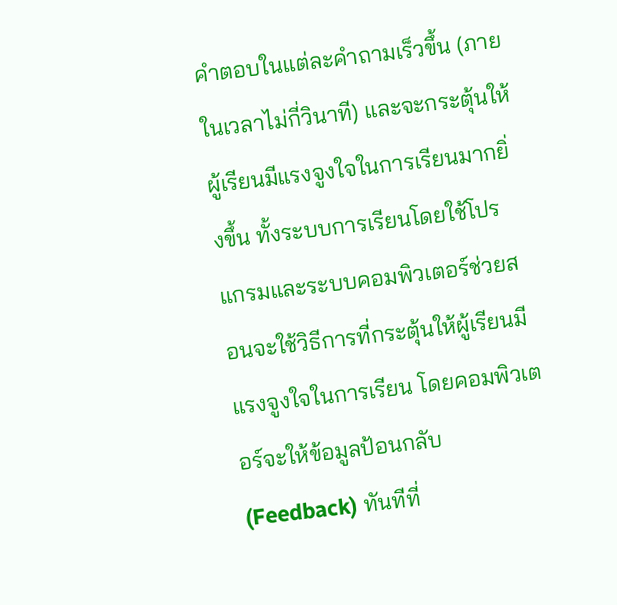คำตอบในแต่ละคำถามเร็วขึ้น (ภายในเวลาไม่กี่วินาที) และจะกระตุ้นให้ผู้เรียนมีแรงจูงใจในการเรียนมากยิ่งขึ้น ทั้งระบบการเรียนโดยใช้โปรแกรมและระบบคอมพิวเตอร์ช่วยสอนจะใช้วิธีการที่กระตุ้นให้ผู้เรียนมี แรงจูงใจในการเรียน โดยคอมพิวเตอร์จะให้ข้อมูลป้อนกลับ (Feedback) ทันทีที่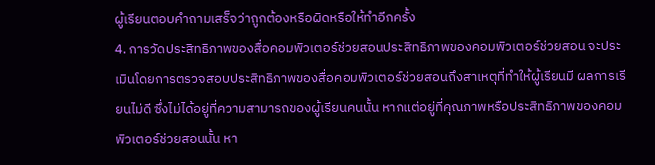ผู้เรียนตอบคำถามเสร็จว่าถูกต้องหรือผิดหรือให้ทำอีกครั้ง
4. การวัดประสิทธิภาพของสื่อคอมพิวเตอร์ช่วยสอนประสิทธิภาพของคอมพิวเตอร์ช่วยสอน จะประเมินโดยการตรวจสอบประสิทธิภาพของสื่อคอมพิวเตอร์ช่วยสอนถึงสาเหตุที่ทำให้ผู้เรียนมี ผลการเรียนไม่ดี ซึ่งไม่ได้อยู่ที่ความสามารถของผู้เรียนคนนั้น หากแต่อยู่ที่คุณภาพหรือประสิทธิภาพของคอมพิวเตอร์ช่วยสอนนั้น หา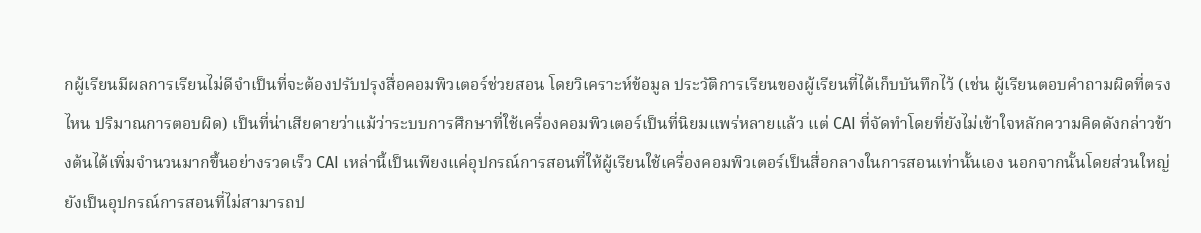กผู้เรียนมีผลการเรียนไม่ดีจำเป็นที่จะต้องปรับปรุงสื่อคอมพิวเตอร์ช่วยสอน โดยวิเคราะห์ข้อมูล ประวัติการเรียนของผู้เรียนที่ได้เก็บบันทึกไว้ (เช่น ผู้เรียนตอบคำถามผิดที่ตรงไหน ปริมาณการตอบผิด) เป็นที่น่าเสียดายว่าแม้ว่าระบบการศึกษาที่ใช้เครื่องคอมพิวเตอร์เป็นที่นิยมแพร่หลายแล้ว แต่ CAI ที่จัดทำโดยที่ยังไม่เข้าใจหลักความคิดดังกล่าวข้างต้นได้เพิ่มจำนวนมากขึ้นอย่างรวดเร็ว CAI เหล่านี้เป็นเพียงแค่อุปกรณ์การสอนที่ให้ผู้เรียนใช้เครื่องคอมพิวเตอร์เป็นสื่อกลางในการสอนเท่านั้นเอง นอกจากนั้นโดยส่วนใหญ่ยังเป็นอุปกรณ์การสอนที่ไม่สามารถป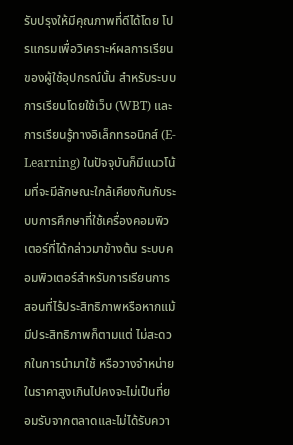รับปรุงให้มีคุณภาพที่ดีได้โดย โปรแกรมเพื่อวิเคราะห์ผลการเรียนของผู้ใช้อุปกรณ์นั้น สำหรับระบบการเรียนโดยใช้เว็บ (WBT) และการเรียนรู้ทางอิเล็กทรอนิกส์ (E-Learning) ในปัจจุบันก็มีแนวโน้มที่จะมีลักษณะใกล้เคียงกันกับระบบการศึกษาที่ใช้เครื่องคอมพิวเตอร์ที่ได้กล่าวมาข้างต้น ระบบคอมพิวเตอร์สำหรับการเรียนการสอนที่ไร้ประสิทธิภาพหรือหากแม้มีประสิทธิภาพก็ตามแต่ ไม่สะดวกในการนำมาใช้ หรือวางจำหน่ายในราคาสูงเกินไปคงจะไม่เป็นที่ยอมรับจากตลาดและไม่ได้รับควา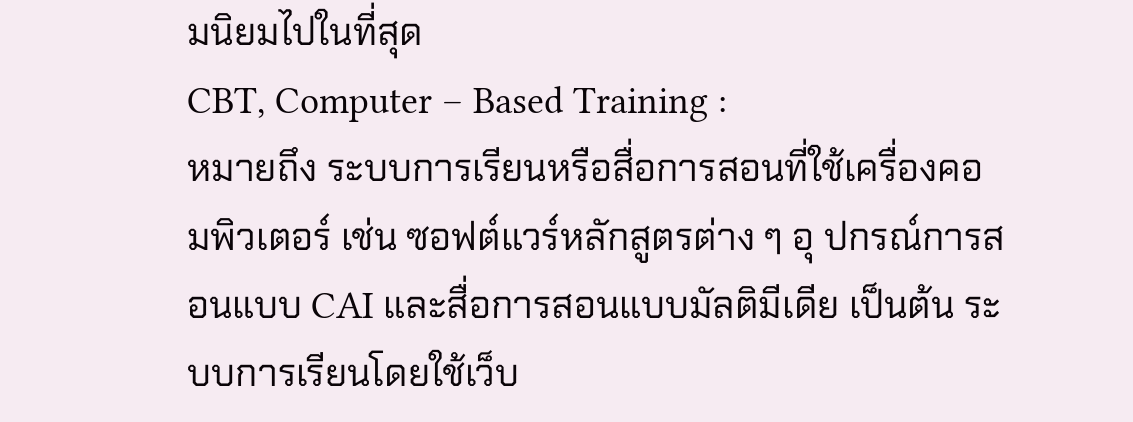มนิยมไปในที่สุด
CBT, Computer – Based Training :
หมายถึง ระบบการเรียนหรือสื่อการสอนที่ใช้เครื่องคอมพิวเตอร์ เช่น ซอฟต์แวร์หลักสูตรต่าง ๆ อุ ปกรณ์การสอนแบบ CAI และสื่อการสอนแบบมัลติมีเดีย เป็นต้น ระบบการเรียนโดยใช้เว็บ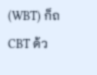(WBT) ก็ถ CBT ด้ว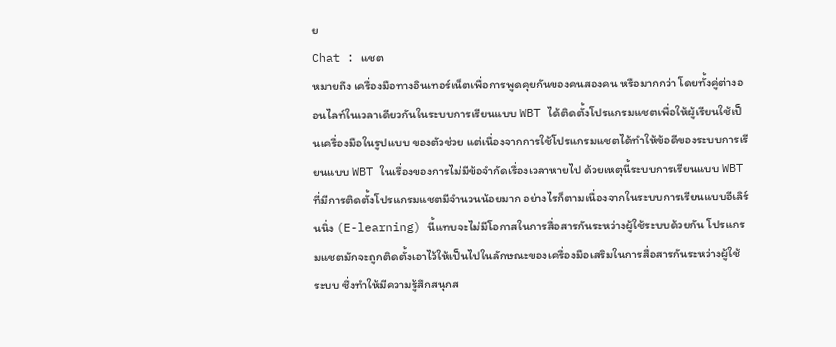ย
Chat : แชต
หมายถึง เครื่องมือทางอินเทอร์เน็ตเพื่อการพูดคุยกันของคนสองคน หรือมากกว่า โดยทั้งคู่ต่างออนไลท์ในเวลาเดียวกันในระบบการเรียนแบบ WBT ได้ติดตั้งโปรแกรมแชตเพื่อให้ผู้เรียนใช้เป็นเครื่องมือในรูปแบบ ของตัวช่วย แต่เนื่องจากการใช้โปรแกรมแชตได้ทำให้ข้อดีของระบบการเรียนแบบ WBT ในเรื่องของการไม่มีข้อจำกัดเรื่องเวลาหายไป ด้วยเหตุนี้ระบบการเรียนแบบ WBT ที่มีการติดตั้งโปรแกรมแชตมีจำนวนน้อยมาก อย่างไรก็ตามเนื่องจากในระบบการเรียนแบบอีเลิร์นนิ่ง (E-learning) นี้แทบจะไม่มีโอกาสในการสื่อสารกันระหว่างผู้ใช้ระบบด้วยกัน โปรแกรมแชตมักจะถูกติดตั้งเอาไว้ให้เป็นไปในลักษณะของเครื่องมือเสริมในการสื่อสารกันระหว่างผู้ใช้ระบบ ซึ่งทำให้มีความรู้สึกสนุกส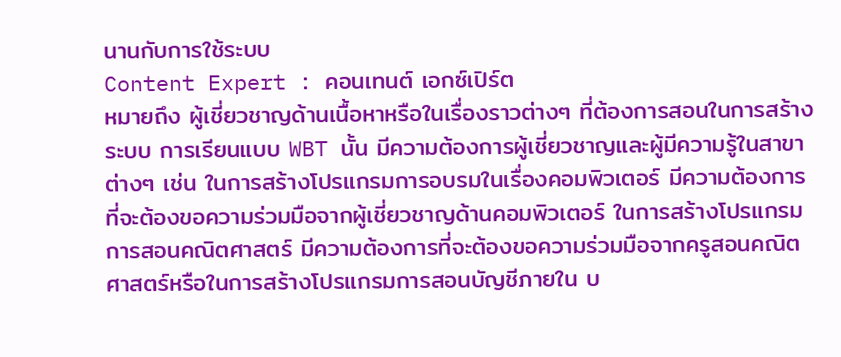นานกับการใช้ระบบ
Content Expert : คอนเทนต์ เอกซ์เปิร์ต
หมายถึง ผู้เชี่ยวชาญด้านเนื้อหาหรือในเรื่องราวต่างๆ ที่ต้องการสอนในการสร้างระบบ การเรียนแบบ WBT นั้น มีความต้องการผู้เชี่ยวชาญและผู้มีความรู้ในสาขาต่างๆ เช่น ในการสร้างโปรแกรมการอบรมในเรื่องคอมพิวเตอร์ มีความต้องการที่จะต้องขอความร่วมมือจากผู้เชี่ยวชาญด้านคอมพิวเตอร์ ในการสร้างโปรแกรมการสอนคณิตศาสตร์ มีความต้องการที่จะต้องขอความร่วมมือจากครูสอนคณิตศาสตร์หรือในการสร้างโปรแกรมการสอนบัญชีภายใน บ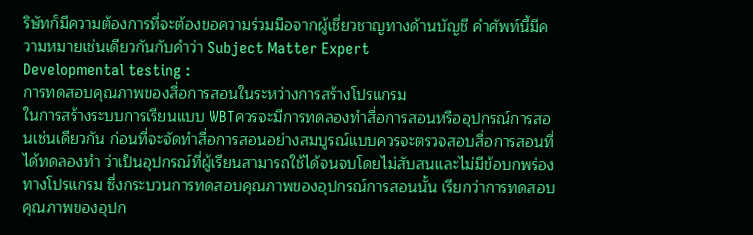ริษัทก็มีความต้องการที่จะต้องขอความร่วมมือจากผู้เชี่ยวชาญทางด้านบัญชี คำศัพท์นี้มีความหมายเช่นเดียวกันกับคำว่า Subject Matter Expert
Developmental testing :
การทดสอบคุณภาพของสื่อการสอนในระหว่างการสร้างโปรแกรม
ในการสร้างระบบการเรียนแบบ WBTควรจะมีการทดลองทำสื่อการสอนหรืออุปกรณ์การสอนเช่นเดียวกัน ก่อนที่จะจัดทำสื่อการสอนอย่างสมบูรณ์แบบควรจะตรวจสอบสื่อการสอนที่ได้ทดลองทำ ว่าเป็นอุปกรณ์ที่ผู้เรียนสามารถใช้ได้จนจบโดยไม่สับสนและไม่มีข้อบกพร่องทางโปรแกรม ซึ่งกระบวนการทดสอบคุณภาพของอุปกรณ์การสอนนั้น เรียกว่าการทดสอบคุณภาพของอุปก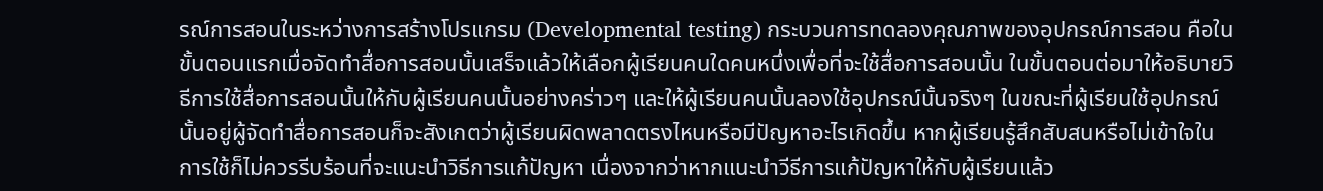รณ์การสอนในระหว่างการสร้างโปรแกรม (Developmental testing) กระบวนการทดลองคุณภาพของอุปกรณ์การสอน คือในขั้นตอนแรกเมื่อจัดทำสื่อการสอนนั้นเสร็จแล้วให้เลือกผู้เรียนคนใดคนหนึ่งเพื่อที่จะใช้สื่อการสอนนั้น ในขั้นตอนต่อมาให้อธิบายวิธีการใช้สื่อการสอนนั้นให้กับผู้เรียนคนนั้นอย่างคร่าวๆ และให้ผู้เรียนคนนั้นลองใช้อุปกรณ์นั้นจริงๆ ในขณะที่ผู้เรียนใช้อุปกรณ์นั้นอยู่ผู้จัดทำสื่อการสอนก็จะสังเกตว่าผู้เรียนผิดพลาดตรงไหนหรือมีปัญหาอะไรเกิดขึ้น หากผู้เรียนรู้สึกสับสนหรือไม่เข้าใจในการใช้ก็ไม่ควรรีบร้อนที่จะแนะนำวิธีการแก้ปัญหา เนื่องจากว่าหากแนะนำวีธีการแก้ปัญหาให้กับผู้เรียนแล้ว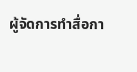ผู้จัดการทำสื่อกา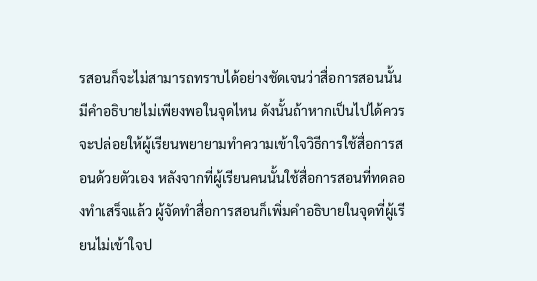รสอนก็จะไม่สามารถทราบได้อย่างชัดเจนว่าสื่อการสอนนั้นมีคำอธิบายไม่เพียงพอในจุดไหน ดังนั้นถ้าหากเป็นไปได้ควรจะปล่อยให้ผู้เรียนพยายามทำความเข้าใจวิธีการใช้สื่อการสอนด้วยตัวเอง หลังจากที่ผู้เรียนคนนั้นใช้สื่อการสอนที่ทดลองทำเสร็จแล้ว ผู้จัดทำสื่อการสอนก็เพิ่มคำอธิบายในจุดที่ผู้เรียนไม่เข้าใจป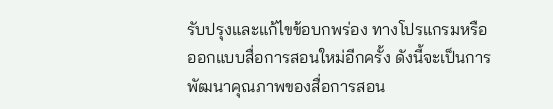รับปรุงและแก้ไขข้อบกพร่อง ทางโปรแกรมหรือออกแบบสื่อการสอนใหม่อีกครั้ง ดังนี้จะเป็นการพัฒนาคุณภาพของสื่อการสอน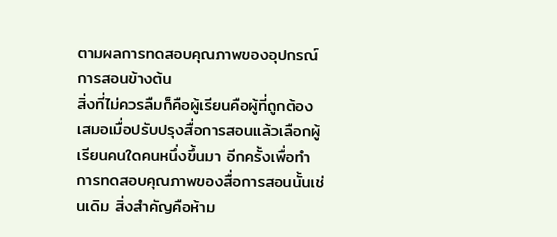ตามผลการทดสอบคุณภาพของอุปกรณ์การสอนข้างต้น
สิ่งที่ไม่ควรลืมก็คือผู้เรียนคือผู้ที่ถูกต้องเสมอเมื่อปรับปรุงสื่อการสอนแล้วเลือกผู้เรียนคนใดคนหนึ่งขึ้นมา อีกครั้งเพื่อทำการทดสอบคุณภาพของสื่อการสอนนั้นเช่นเดิม สิ่งสำคัญคือห้าม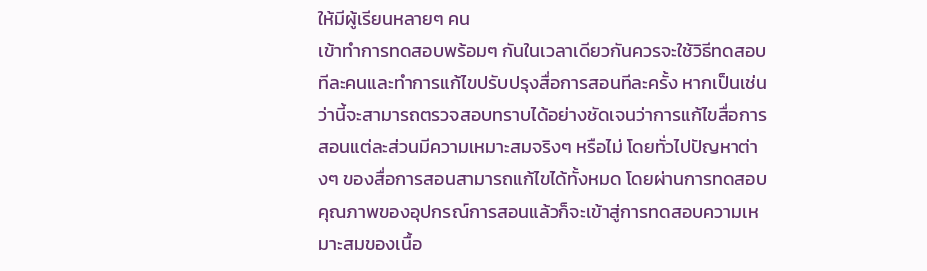ให้มีผู้เรียนหลายๆ คน
เข้าทำการทดสอบพร้อมๆ กันในเวลาเดียวกันควรจะใช้วิธีทดสอบทีละคนและทำการแก้ไขปรับปรุงสื่อการสอนทีละครั้ง หากเป็นเช่นว่านี้จะสามารถตรวจสอบทราบได้อย่างชัดเจนว่าการแก้ไขสื่อการสอนแต่ละส่วนมีความเหมาะสมจริงๆ หรือไม่ โดยทั่วไปปัญหาต่างๆ ของสื่อการสอนสามารถแก้ไขได้ทั้งหมด โดยผ่านการทดสอบคุณภาพของอุปกรณ์การสอนแล้วก็จะเข้าสู่การทดสอบความเหมาะสมของเนื้อ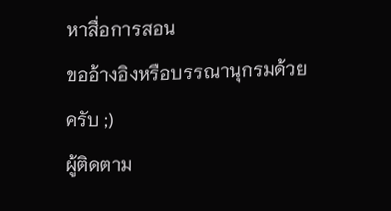หาสื่อการสอน
ขออ้างอิงหรือบรรณานุกรมด้วยครับ ;)
ผู้ติดตาม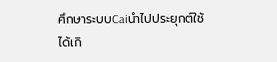ศึกษาระบบCaiนำไปประยุกต์ใช้ได้เกิ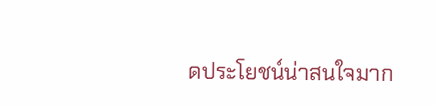ดประโยชน์น่าสนใจมาก